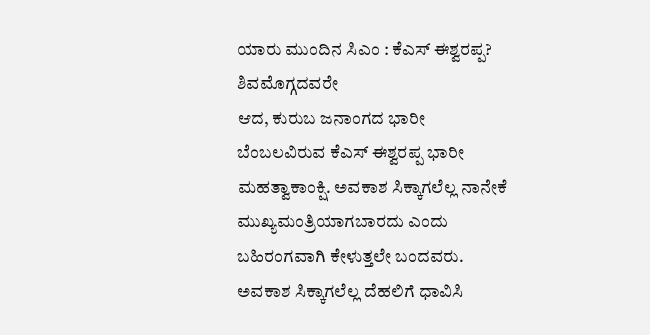ಯಾರು ಮುಂದಿನ ಸಿಎಂ : ಕೆಎಸ್ ಈಶ್ವರಪ್ಪ?
ಶಿವಮೊಗ್ಗದವರೇ
ಆದ, ಕುರುಬ ಜನಾಂಗದ ಭಾರೀ ಬೆಂಬಲವಿರುವ ಕೆಎಸ್ ಈಶ್ವರಪ್ಪ ಭಾರೀ ಮಹತ್ವಾಕಾಂಕ್ಷಿ. ಅವಕಾಶ ಸಿಕ್ಕಾಗಲೆಲ್ಲ ನಾನೇಕೆ ಮುಖ್ಯಮಂತ್ರಿಯಾಗಬಾರದು ಎಂದು ಬಹಿರಂಗವಾಗಿ ಕೇಳುತ್ತಲೇ ಬಂದವರು. ಅವಕಾಶ ಸಿಕ್ಕಾಗಲೆಲ್ಲ ದೆಹಲಿಗೆ ಧಾವಿಸಿ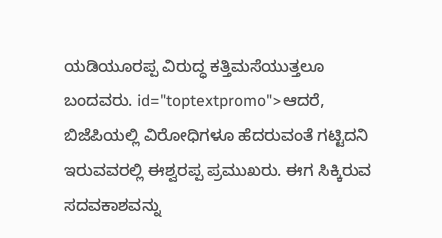ಯಡಿಯೂರಪ್ಪ ವಿರುದ್ಧ ಕತ್ತಿಮಸೆಯುತ್ತಲೂ ಬಂದವರು. id="toptextpromo">ಆದರೆ,
ಬಿಜೆಪಿಯಲ್ಲಿ ವಿರೋಧಿಗಳೂ ಹೆದರುವಂತೆ ಗಟ್ಟಿದನಿ ಇರುವವರಲ್ಲಿ ಈಶ್ವರಪ್ಪ ಪ್ರಮುಖರು. ಈಗ ಸಿಕ್ಕಿರುವ ಸದವಕಾಶವನ್ನು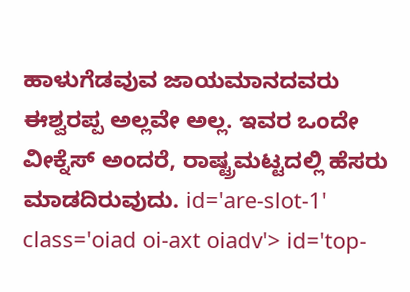ಹಾಳುಗೆಡವುವ ಜಾಯಮಾನದವರು ಈಶ್ವರಪ್ಪ ಅಲ್ಲವೇ ಅಲ್ಲ. ಇವರ ಒಂದೇ ವೀಕ್ನೆಸ್ ಅಂದರೆ, ರಾಷ್ಟ್ರಮಟ್ಟದಲ್ಲಿ ಹೆಸರು ಮಾಡದಿರುವುದು. id='are-slot-1' class='oiad oi-axt oiadv'> id='top-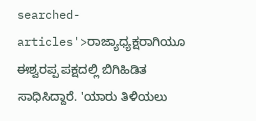searched-articles'>ರಾಜ್ಯಾಧ್ಯಕ್ಷರಾಗಿಯೂ
ಈಶ್ವರಪ್ಪ ಪಕ್ಷದಲ್ಲಿ ಬಿಗಿಹಿಡಿತ ಸಾಧಿಸಿದ್ದಾರೆ. 'ಯಾರು ತಿಳಿಯಲು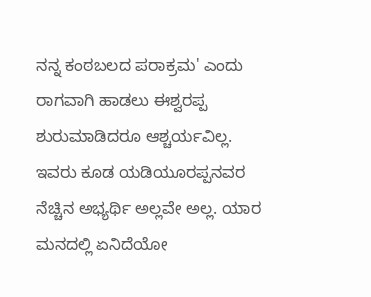ನನ್ನ ಕಂಠಬಲದ ಪರಾಕ್ರಮ' ಎಂದು ರಾಗವಾಗಿ ಹಾಡಲು ಈಶ್ವರಪ್ಪ ಶುರುಮಾಡಿದರೂ ಆಶ್ಚರ್ಯವಿಲ್ಲ. ಇವರು ಕೂಡ ಯಡಿಯೂರಪ್ಪನವರ ನೆಚ್ಚಿನ ಅಭ್ಯರ್ಥಿ ಅಲ್ಲವೇ ಅಲ್ಲ. ಯಾರ ಮನದಲ್ಲಿ ಏನಿದೆಯೋ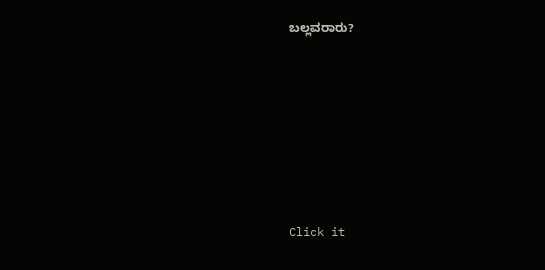ಬಲ್ಲವರಾರು?











Click it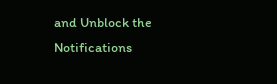and Unblock the Notifications